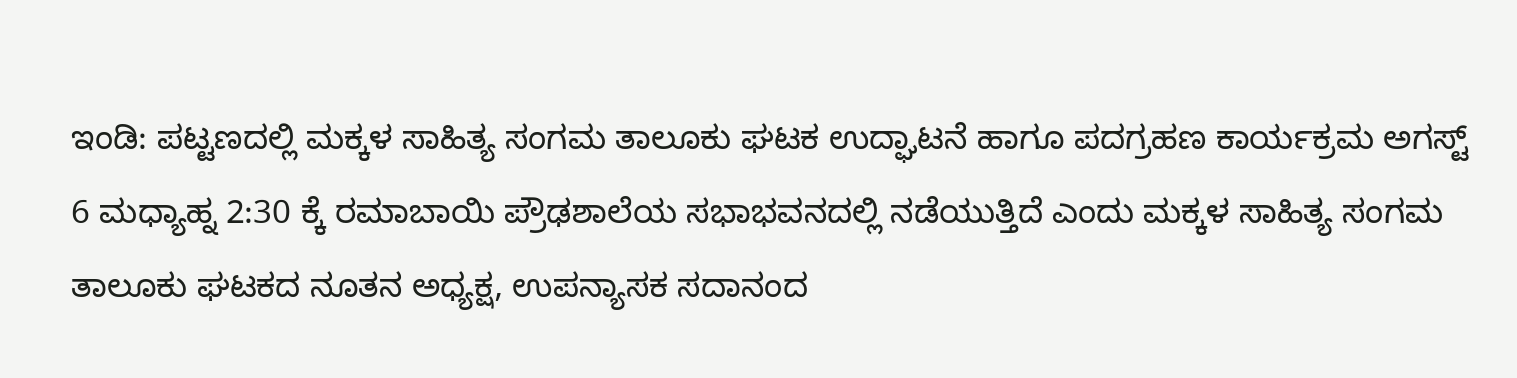ಇಂಡಿ: ಪಟ್ಟಣದಲ್ಲಿ ಮಕ್ಕಳ ಸಾಹಿತ್ಯ ಸಂಗಮ ತಾಲೂಕು ಘಟಕ ಉದ್ಘಾಟನೆ ಹಾಗೂ ಪದಗ್ರಹಣ ಕಾರ್ಯಕ್ರಮ ಅಗಸ್ಟ್ 6 ಮಧ್ಯಾಹ್ನ 2:30 ಕ್ಕೆ ರಮಾಬಾಯಿ ಪ್ರೌಢಶಾಲೆಯ ಸಭಾಭವನದಲ್ಲಿ ನಡೆಯುತ್ತಿದೆ ಎಂದು ಮಕ್ಕಳ ಸಾಹಿತ್ಯ ಸಂಗಮ ತಾಲೂಕು ಘಟಕದ ನೂತನ ಅಧ್ಯಕ್ಷ, ಉಪನ್ಯಾಸಕ ಸದಾನಂದ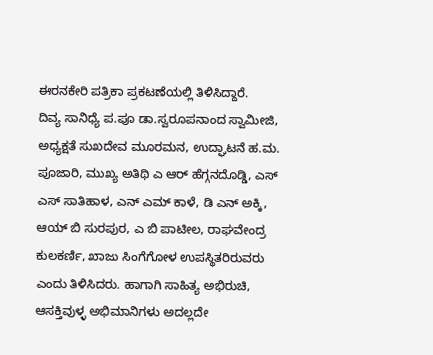ಈರನಕೇರಿ ಪತ್ರಿಕಾ ಪ್ರಕಟಣೆಯಲ್ಲಿ ತಿಳಿಸಿದ್ದಾರೆ.
ದಿವ್ಯ ಸಾನಿಧ್ಯೆ ಪ.ಪೂ ಡಾ.ಸ್ವರೂಪನಾಂದ ಸ್ವಾಮೀಜಿ, ಅಧ್ಯಕ್ಷತೆ ಸುಖದೇವ ಮೂರಮನ, ಉದ್ಘಾಟನೆ ಹ.ಮ. ಪೂಜಾರಿ, ಮುಖ್ಯ ಅತಿಥಿ ಎ ಆರ್ ಹೆಗ್ಗನದೊಡ್ಡಿ, ಎಸ್ ಎಸ್ ಸಾತಿಹಾಳ, ಎನ್ ಎಮ್ ಕಾಳೆ, ಡಿ ಎನ್ ಅಕ್ಕಿ, ಆಯ್ ಬಿ ಸುರಪುರ, ಎ ಬಿ ಪಾಟೀಲ, ರಾಘವೇಂದ್ರ ಕುಲಕರ್ಣಿ, ಖಾಜು ಸಿಂಗೆಗೋಳ ಉಪಸ್ಥಿತರಿರುವರು ಎಂದು ತಿಳಿಸಿದರು. ಹಾಗಾಗಿ ಸಾಹಿತ್ಯ ಅಭಿರುಚಿ, ಆಸಕ್ತಿವುಳ್ಳ ಅಭಿಮಾನಿಗಳು ಅದಲ್ಲದೇ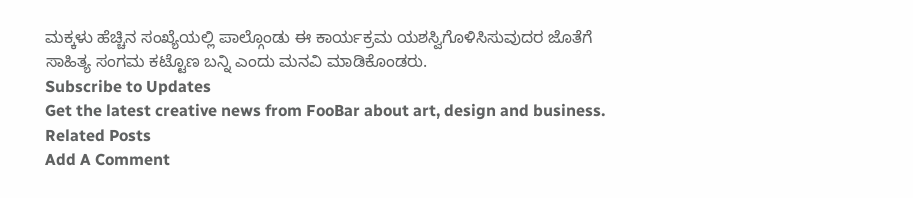ಮಕ್ಕಳು ಹೆಚ್ಚಿನ ಸಂಖ್ಯೆಯಲ್ಲಿ ಪಾಲ್ಗೊಂಡು ಈ ಕಾರ್ಯಕ್ರಮ ಯಶಸ್ವಿಗೊಳಿಸಿಸುವುದರ ಜೊತೆಗೆ ಸಾಹಿತ್ಯ ಸಂಗಮ ಕಟ್ಟೊಣ ಬನ್ನಿ ಎಂದು ಮನವಿ ಮಾಡಿಕೊಂಡರು.
Subscribe to Updates
Get the latest creative news from FooBar about art, design and business.
Related Posts
Add A Comment